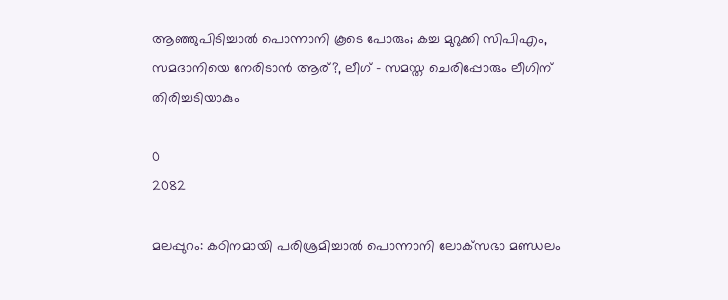ആഞ്ഞുപിടിച്ചാല്‍ പൊന്നാനി കൂടെ പോരും; കച്ച മുറുക്കി സിപിഎം, സമദാനിയെ നേരിടാന്‍ ആര്?, ലീഗ് – സമസ്ത ചെരിപ്പോരും ലീഗിന് തിരിച്ചടിയാകും

0
2082

മലപ്പുറം: കഠിനമായി പരിശ്രമിച്ചാല്‍ പൊന്നാനി ലോക്‌സഭാ മണ്ഡലം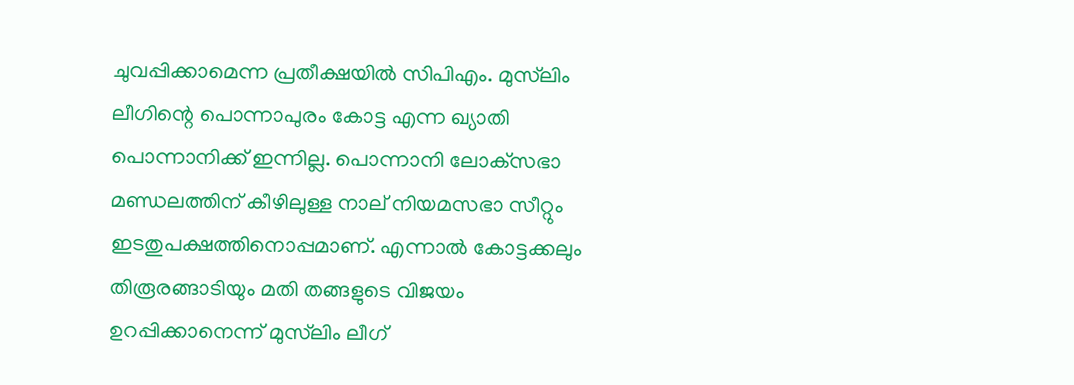ചുവപ്പിക്കാമെന്ന പ്രതീക്ഷയില്‍ സിപിഎം. മുസ്‌ലിം ലീഗിന്റെ പൊന്നാപുരം കോട്ട എന്ന ഖ്യാതി പൊന്നാനിക്ക് ഇന്നില്ല. പൊന്നാനി ലോക്‌സഭാ മണ്ഡലത്തിന് കീഴിലുള്ള നാല് നിയമസഭാ സീറ്റും ഇടതുപക്ഷത്തിനൊപ്പമാണ്. എന്നാല്‍ കോട്ടക്കലും തിരൂരങ്ങാടിയും മതി തങ്ങളുടെ വിജയം ഉറപ്പിക്കാനെന്ന് മുസ്‌ലിം ലീഗ്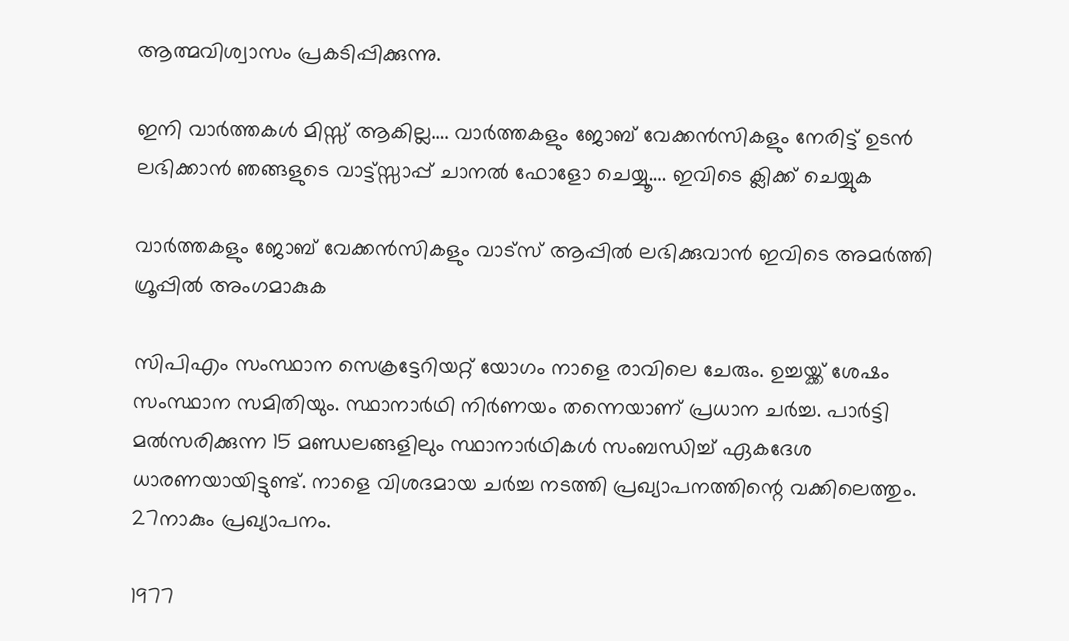ആത്മവിശ്വാസം പ്രകടിപ്പിക്കുന്നു.

ഇനി വാർത്തകൾ മിസ്സ്‌ ആകില്ല…. വാർത്തകളും ജോബ് വേക്കൻസികളും നേരിട്ട് ഉടൻ ലഭിക്കാൻ ഞങ്ങളുടെ വാട്ട്സ്സാപ്പ് ചാനൽ ഫോളോ ചെയ്യൂ…. ഇവിടെ ക്ലിക്ക് ചെയ്യുക

വാർത്തകളും ജോബ് വേക്കൻസികളും വാട്സ് ആപ്പിൽ ലഭിക്കുവാൻ ഇവിടെ അമർത്തി ഗ്രൂപ്പിൽ അംഗമാകുക

സിപിഎം സംസ്ഥാന സെക്രട്ടേറിയറ്റ് യോഗം നാളെ രാവിലെ ചേരും. ഉച്ചയ്ക്ക് ശേഷം സംസ്ഥാന സമിതിയും. സ്ഥാനാര്‍ഥി നിര്‍ണയം തന്നെയാണ് പ്രധാന ചര്‍ച്ച. പാര്‍ട്ടി മല്‍സരിക്കുന്ന 15 മണ്ഡലങ്ങളിലും സ്ഥാനാര്‍ഥികള്‍ സംബന്ധിച്ച് ഏകദേശ ധാരണയായിട്ടുണ്ട്. നാളെ വിശദമായ ചര്‍ച്ച നടത്തി പ്രഖ്യാപനത്തിന്റെ വക്കിലെത്തും. 27നാകും പ്രഖ്യാപനം.

1977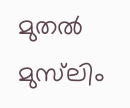മുതല്‍ മുസ്‌ലിം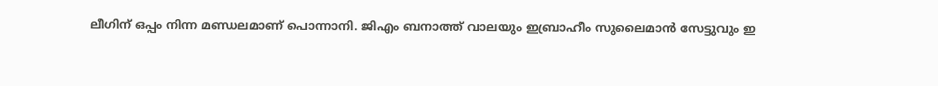ലീഗിന് ഒപ്പം നിന്ന മണ്ഡലമാണ് പൊന്നാനി. ജിഎം ബനാത്ത് വാലയും ഇബ്രാഹീം സുലൈമാന്‍ സേട്ടുവും ഇ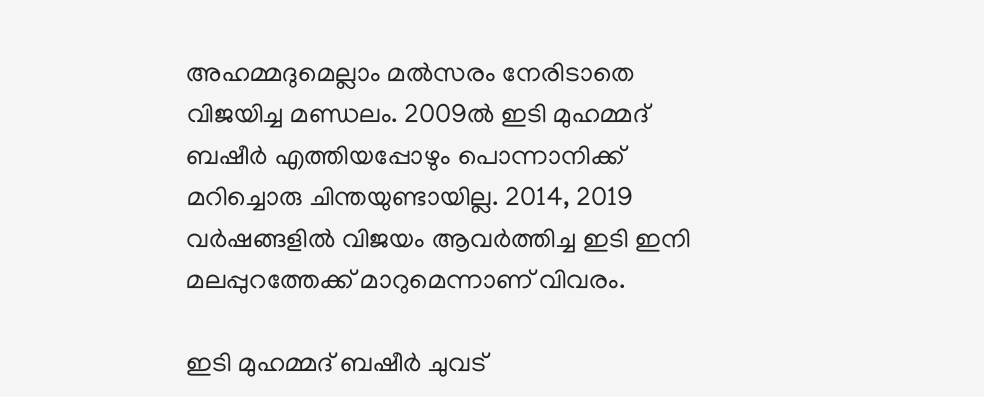അഹമ്മദുമെല്ലാം മല്‍സരം നേരിടാതെ വിജയിച്ച മണ്ഡലം. 2009ല്‍ ഇടി മുഹമ്മദ് ബഷീര്‍ എത്തിയപ്പോഴും പൊന്നാനിക്ക് മറിച്ചൊരു ചിന്തയുണ്ടായില്ല. 2014, 2019 വര്‍ഷങ്ങളില്‍ വിജയം ആവര്‍ത്തിച്ച ഇടി ഇനി മലപ്പുറത്തേക്ക് മാറുമെന്നാണ് വിവരം.

ഇടി മുഹമ്മദ് ബഷീര്‍ ചുവട്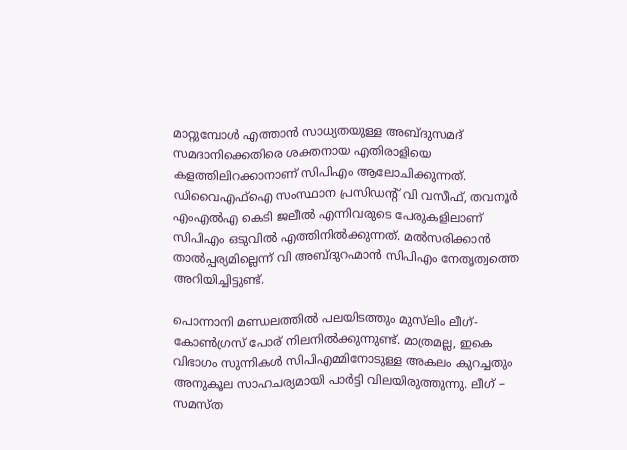മാറ്റുമ്പോള്‍ എത്താന്‍ സാധ്യതയുള്ള അബ്ദുസമദ് സമദാനിക്കെതിരെ ശക്തനായ എതിരാളിയെ കളത്തിലിറക്കാനാണ് സിപിഎം ആലോചിക്കുന്നത്. ഡിവൈഎഫ്‌ഐ സംസ്ഥാന പ്രസിഡന്റ് വി വസീഫ്, തവനൂര്‍ എംഎല്‍എ കെടി ജലീല്‍ എന്നിവരുടെ പേരുകളിലാണ് സിപിഎം ഒടുവില്‍ എത്തിനില്‍ക്കുന്നത്. മല്‍സരിക്കാന്‍ താല്‍പ്പര്യമില്ലെന്ന് വി അബ്ദുറഹ്മാന്‍ സിപിഎം നേതൃത്വത്തെ അറിയിച്ചിട്ടുണ്ട്.

പൊന്നാനി മണ്ഡലത്തില്‍ പലയിടത്തും മുസ്‌ലിം ലീഗ്-കോണ്‍ഗ്രസ് പോര് നിലനില്‍ക്കുന്നുണ്ട്. മാത്രമല്ല, ഇകെ വിഭാഗം സുന്നികള്‍ സിപിഎമ്മിനോടുള്ള അകലം കുറച്ചതും അനുകൂല സാഹചര്യമായി പാര്‍ട്ടി വിലയിരുത്തുന്നു. ലീഗ് – സമസ്ത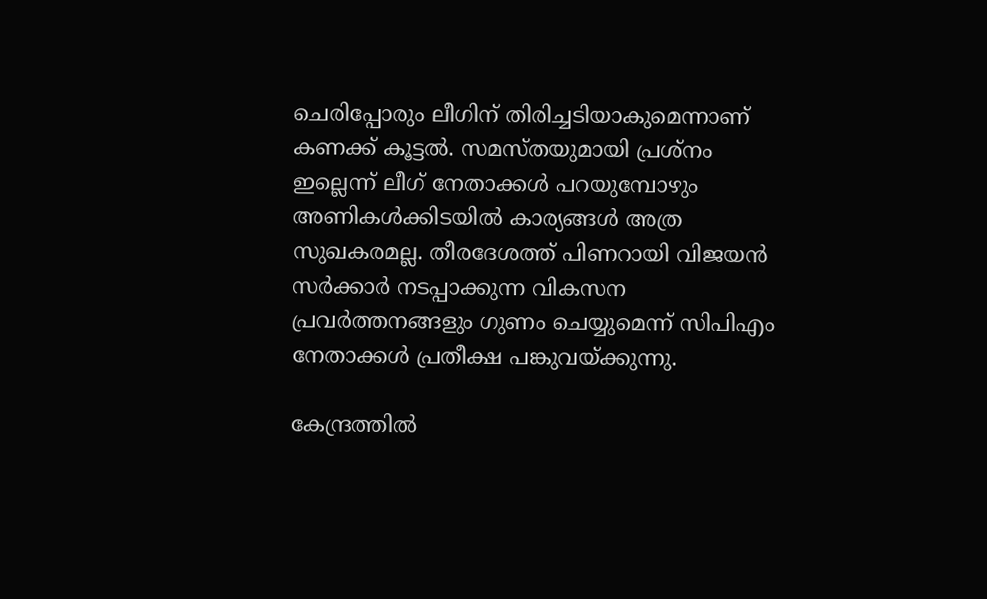ചെരിപ്പോരും ലീഗിന് തിരിച്ചടിയാകുമെന്നാണ് കണക്ക് കൂട്ടൽ. സമസ്തയുമായി പ്രശ്നം ഇല്ലെന്ന് ലീഗ് നേതാക്കൾ പറയുമ്പോഴും അണികൾക്കിടയിൽ കാര്യങ്ങൾ അത്ര സുഖകരമല്ല. തീരദേശത്ത് പിണറായി വിജയന്‍ സര്‍ക്കാര്‍ നടപ്പാക്കുന്ന വികസന പ്രവര്‍ത്തനങ്ങളും ഗുണം ചെയ്യുമെന്ന് സിപിഎം നേതാക്കള്‍ പ്രതീക്ഷ പങ്കുവയ്ക്കുന്നു.

കേന്ദ്രത്തില്‍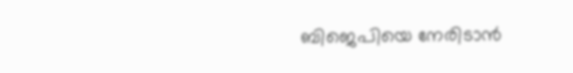ബിജെപിയെ നേരിടാന്‍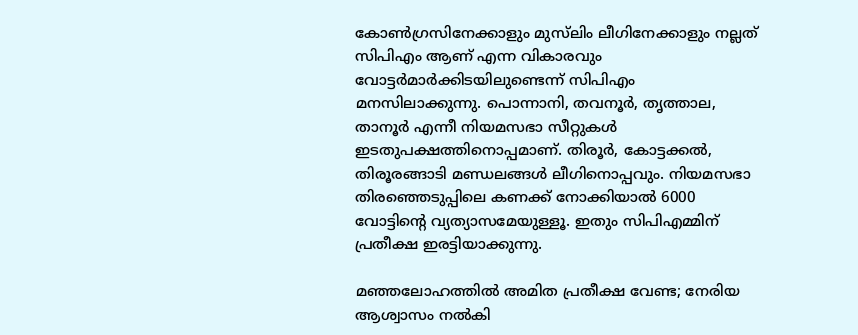കോണ്‍ഗ്രസിനേക്കാളും മുസ്‌ലിം ലീഗിനേക്കാളും നല്ലത് സിപിഎം ആണ് എന്ന വികാരവും വോട്ടര്‍മാര്‍ക്കിടയിലുണ്ടെന്ന് സിപിഎം മനസിലാക്കുന്നു. പൊന്നാനി, തവനൂര്‍, തൃത്താല, താനൂര്‍ എന്നീ നിയമസഭാ സീറ്റുകള്‍ ഇടതുപക്ഷത്തിനൊപ്പമാണ്. തിരൂര്‍, കോട്ടക്കല്‍, തിരൂരങ്ങാടി മണ്ഡലങ്ങള്‍ ലീഗിനൊപ്പവും. നിയമസഭാ തിരഞ്ഞെടുപ്പിലെ കണക്ക് നോക്കിയാല്‍ 6000 വോട്ടിന്റെ വ്യത്യാസമേയുള്ളൂ. ഇതും സിപിഎമ്മിന് പ്രതീക്ഷ ഇരട്ടിയാക്കുന്നു.

മഞ്ഞലോഹത്തില്‍ അമിത പ്രതീക്ഷ വേണ്ട; നേരിയ ആശ്വാസം നല്‍കി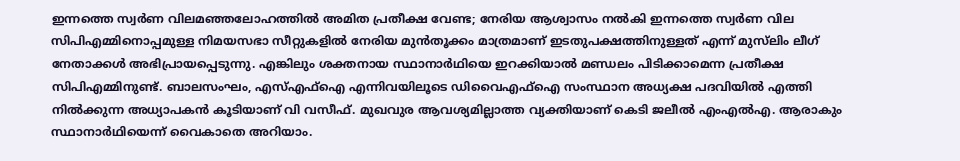ഇന്നത്തെ സ്വര്‍ണ വിലമഞ്ഞലോഹത്തില്‍ അമിത പ്രതീക്ഷ വേണ്ട; നേരിയ ആശ്വാസം നല്‍കി ഇന്നത്തെ സ്വര്‍ണ വില
സിപിഎമ്മിനൊപ്പമുള്ള നിമയസഭാ സീറ്റുകളില്‍ നേരിയ മുന്‍തൂക്കം മാത്രമാണ് ഇടതുപക്ഷത്തിനുള്ളത് എന്ന് മുസ്‌ലിം ലീഗ് നേതാക്കള്‍ അഭിപ്രായപ്പെടുന്നു. എങ്കിലും ശക്തനായ സ്ഥാനാര്‍ഥിയെ ഇറക്കിയാല്‍ മണ്ഡലം പിടിക്കാമെന്ന പ്രതീക്ഷ സിപിഎമ്മിനുണ്ട്. ബാലസംഘം, എസ്എഫ്‌ഐ എന്നിവയിലൂടെ ഡിവൈഎഫ്‌ഐ സംസ്ഥാന അധ്യക്ഷ പദവിയില്‍ എത്തി നില്‍ക്കുന്ന അധ്യാപകന്‍ കൂടിയാണ് വി വസീഫ്. മുഖവുര ആവശ്യമില്ലാത്ത വ്യക്തിയാണ് കെടി ജലീല്‍ എംഎല്‍എ. ആരാകും സ്ഥാനാര്‍ഥിയെന്ന് വൈകാതെ അറിയാം.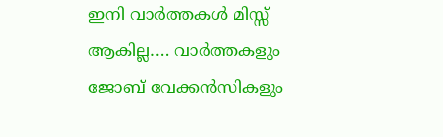ഇനി വാർത്തകൾ മിസ്സ്‌ ആകില്ല…. വാർത്തകളും ജോബ് വേക്കൻസികളും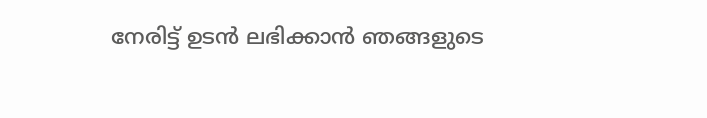നേരിട്ട് ഉടൻ ലഭിക്കാൻ ഞങ്ങളുടെ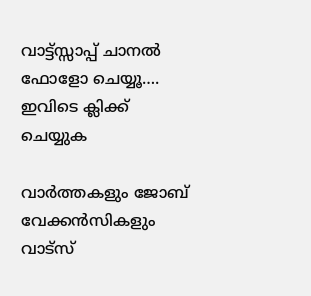വാട്ട്സ്സാപ്പ് ചാനൽ ഫോളോ ചെയ്യൂ…. ഇവിടെ ക്ലിക്ക് ചെയ്യുക

വാർത്തകളും ജോബ് വേക്കൻസികളും വാട്സ്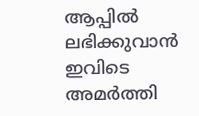ആപ്പിൽ ലഭിക്കുവാൻ ഇവിടെ അമർത്തി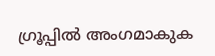ഗ്രൂപ്പിൽ അംഗമാകുക